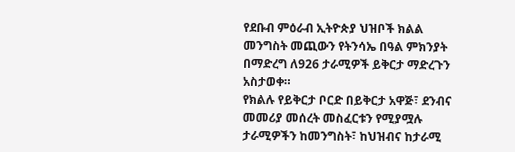የደቡብ ምዕራብ ኢትዮጵያ ህዝቦች ክልል መንግስት መጪውን የትንሳኤ በዓል ምክንያት በማድረግ ለ926 ታራሚዎች ይቅርታ ማድረጉን አስታወቀ።
የክልሉ የይቅርታ ቦርድ በይቅርታ አዋጅ፣ ደንብና መመሪያ መሰረት መስፈርቱን የሚያሟሉ ታራሚዎችን ከመንግስት፣ ከህዝብና ከታራሚ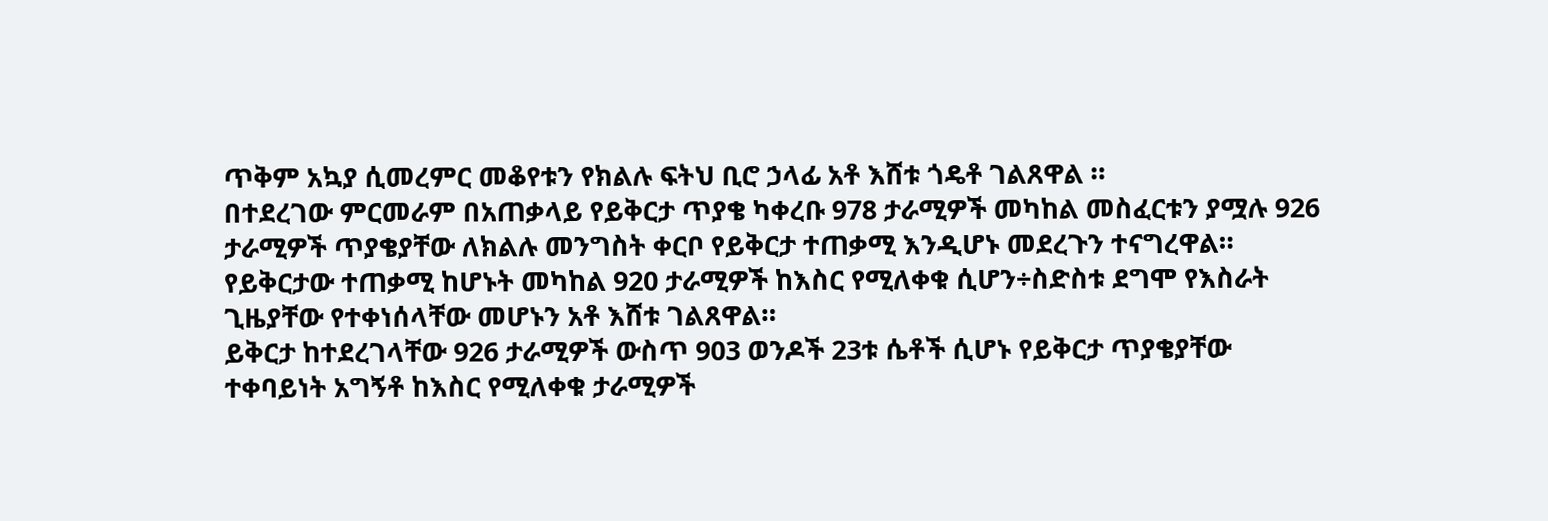ጥቅም አኳያ ሲመረምር መቆየቱን የክልሉ ፍትህ ቢሮ ኃላፊ አቶ እሸቱ ጎዴቶ ገልጸዋል ።
በተደረገው ምርመራም በአጠቃላይ የይቅርታ ጥያቄ ካቀረቡ 978 ታራሚዎች መካከል መስፈርቱን ያሟሉ 926 ታራሚዎች ጥያቄያቸው ለክልሉ መንግስት ቀርቦ የይቅርታ ተጠቃሚ እንዲሆኑ መደረጉን ተናግረዋል።
የይቅርታው ተጠቃሚ ከሆኑት መካከል 920 ታራሚዎች ከእስር የሚለቀቁ ሲሆን÷ስድስቱ ደግሞ የእስራት ጊዜያቸው የተቀነሰላቸው መሆኑን አቶ እሸቱ ገልጸዋል።
ይቅርታ ከተደረገላቸው 926 ታራሚዎች ውስጥ 903 ወንዶች 23ቱ ሴቶች ሲሆኑ የይቅርታ ጥያቄያቸው ተቀባይነት አግኝቶ ከእስር የሚለቀቁ ታራሚዎች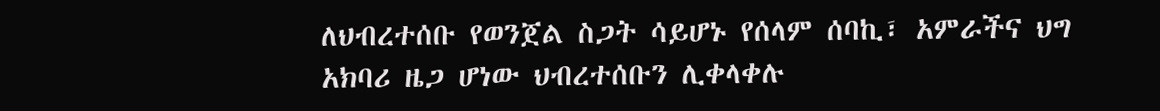ለህብረተሰቡ የወንጀል ስጋት ሳይሆኑ የሰላም ሰባኪ፣ አምራችና ህግ አክባሪ ዜጋ ሆነው ህብረተሰቡን ሊቀላቀሉ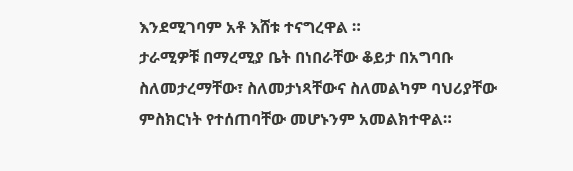እንደሚገባም አቶ እሸቱ ተናግረዋል ።
ታራሚዎቹ በማረሚያ ቤት በነበራቸው ቆይታ በአግባቡ ስለመታረማቸው፣ ስለመታነጻቸውና ስለመልካም ባህሪያቸው ምስክርነት የተሰጠባቸው መሆኑንም አመልክተዋል።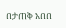በታጠቅ አበበ